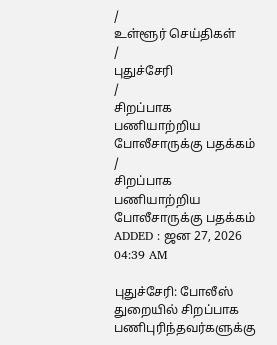/
உள்ளூர் செய்திகள்
/
புதுச்சேரி
/
சிறப்பாக பணியாற்றிய போலீசாருக்கு பதக்கம்
/
சிறப்பாக பணியாற்றிய போலீசாருக்கு பதக்கம்
ADDED : ஜன 27, 2026 04:39 AM

புதுச்சேரி: போலீஸ் துறையில் சிறப்பாக பணிபுரிந்தவர்களுக்கு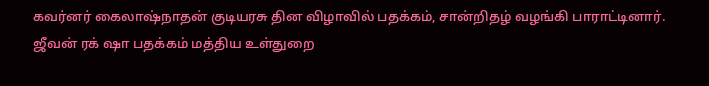கவர்னர் கைலாஷ்நாதன் குடியரசு தின விழாவில் பதக்கம், சான்றிதழ் வழங்கி பாராட்டினார்.
ஜீவன் ரக் ஷா பதக்கம் மத்திய உள்துறை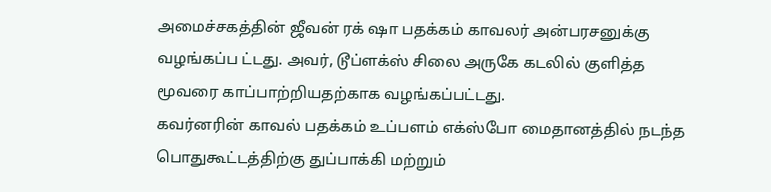அமைச்சகத்தின் ஜீவன் ரக் ஷா பதக்கம் காவலர் அன்பரசனுக்கு வழங்கப்ப ட்டது. அவர், டூப்ளக்ஸ் சிலை அருகே கடலில் குளித்த மூவரை காப்பாற்றியதற்காக வழங்கப்பட்டது.
கவர்னரின் காவல் பதக்கம் உப்பளம் எக்ஸ்போ மைதானத்தில் நடந்த பொதுகூட்டத்திற்கு துப்பாக்கி மற்றும்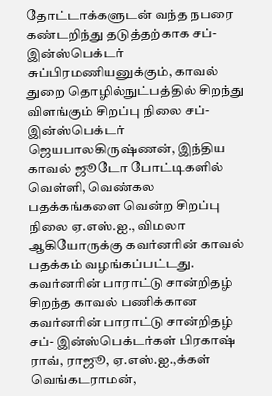தோட்டாக்களுடன் வந்த நபரை கண்டறிந்து தடுத்தற்காக சப்- இன்ஸ்பெக்டர் சுப்பிரமணியனுக்கும், காவல் துறை தொழில்நுட்பத்தில் சிறந்து விளங்கும் சிறப்பு நிலை சப்- இன்ஸ்பெக்டர் ஜெயபாலகிருஷ்ணன், இந்திய காவல் ஜூடோ போட்டிகளில் வெள்ளி, வெண்கல பதக்கங்களை வென்ற சிறப்பு நிலை ஏ.எஸ்.ஐ., விமலா ஆகியோருக்கு கவர்னரின் காவல் பதக்கம் வழங்கப்பட்டது.
கவர்னரின் பாராட்டு சான்றிதழ் சிறந்த காவல் பணிக்கான கவர்னரின் பாராட்டு சான்றிதழ் சப்- இன்ஸ்பெக்டர்கள் பிரகாஷ் ராவ், ராஜூ, ஏ.எஸ்.ஐ.,க்கள் வெங்கடராமன்,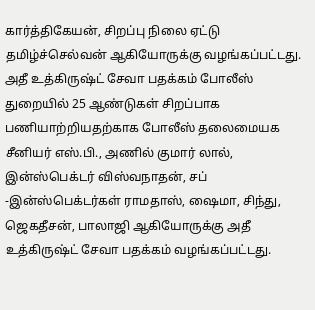கார்த்திகேயன், சிறப்பு நிலை ஏட்டு தமிழ்ச்செல்வன் ஆகியோருக்கு வழங்கப்பட்டது.
அதீ உத்கிருஷ்ட் சேவா பதக்கம் போலீஸ் துறையில் 25 ஆண்டுகள் சிறப்பாக பணியாற்றியதற்காக போலீஸ் தலைமையக சீனியர் எஸ்.பி., அணில் குமார் லால், இன்ஸ்பெக்டர் விஸ்வநாதன், சப் -இன்ஸ்பெக்டர்கள் ராமதாஸ், ஷைமா, சிந்து, ஜெகதீசன், பாலாஜி ஆகியோருக்கு அதீ உத்கிருஷ்ட் சேவா பதக்கம் வழங்கப்பட்டது.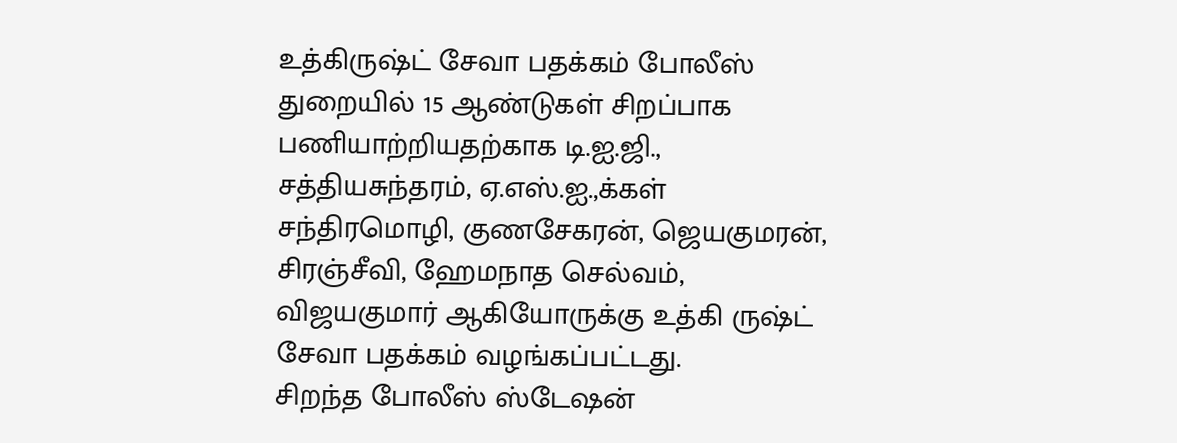உத்கிருஷ்ட் சேவா பதக்கம் போலீஸ் துறையில் 15 ஆண்டுகள் சிறப்பாக பணியாற்றியதற்காக டி.ஐ.ஜி., சத்தியசுந்தரம், ஏ.எஸ்.ஐ.,க்கள் சந்திரமொழி, குணசேகரன், ஜெயகுமரன், சிரஞ்சீவி, ஹேமநாத செல்வம், விஜயகுமார் ஆகியோருக்கு உத்கி ருஷ்ட் சேவா பதக்கம் வழங்கப்பட்டது.
சிறந்த போலீஸ் ஸ்டேஷன்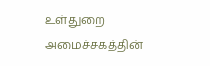உள்துறை அமைச்சகத்தின்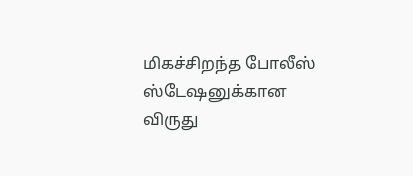மிகச்சிறந்த போலீஸ் ஸ்டேஷனுக்கான விருது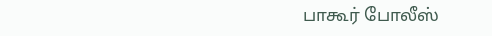பாகூர் போலீஸ்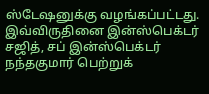ஸ்டேஷனுக்கு வழங்கப்பட்டது. இவ்விருதினை இன்ஸ்பெக்டர் சஜித், சப் இன்ஸ்பெக்டர் நந்தகுமார் பெற்றுக்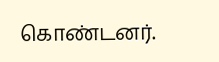கொண்டனர்.